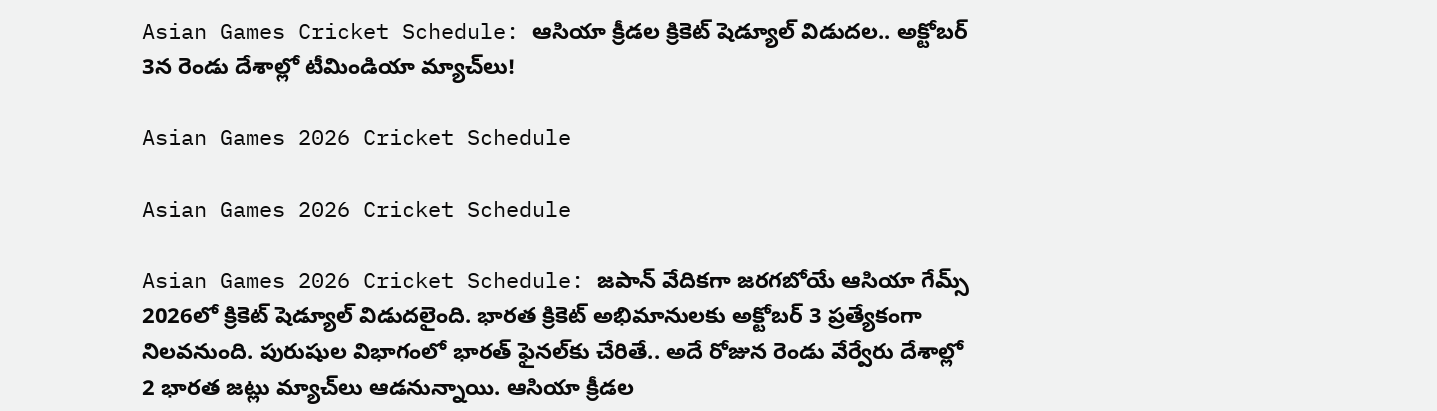Asian Games Cricket Schedule: ఆసియా క్రీడల క్రికెట్ షెడ్యూల్‌ విడుదల.. అక్టోబర్‌ 3న రెండు దేశాల్లో టీమిండియా మ్యాచ్‌లు!

Asian Games 2026 Cricket Schedule

Asian Games 2026 Cricket Schedule

Asian Games 2026 Cricket Schedule: జపాన్‌ వేదికగా జరగబోయే ఆసియా గేమ్స్‌ 2026లో క్రికెట్‌ షెడ్యూల్‌ విడుదలైంది. భారత క్రికెట్‌ అభిమానులకు అక్టోబర్‌ 3 ప్రత్యేకంగా నిలవనుంది. పురుషుల విభాగంలో భారత్‌ ఫైనల్‌కు చేరితే.. అదే రోజున రెండు వేర్వేరు దేశాల్లో 2 భారత జట్లు మ్యాచ్‌లు ఆడనున్నాయి. ఆసియా క్రీడల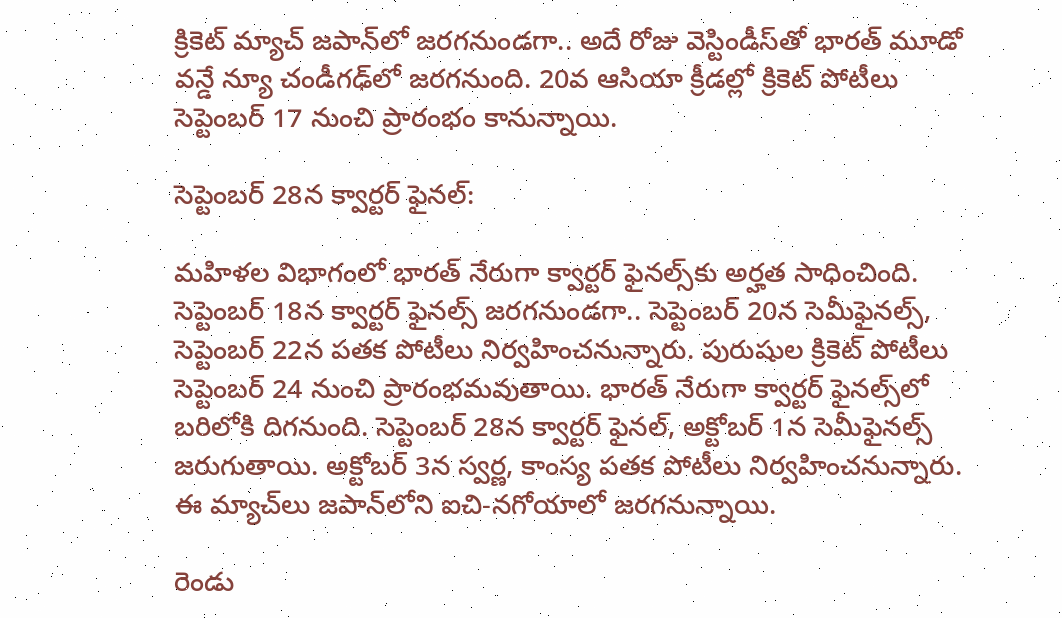క్రికెట్‌ మ్యాచ్‌ జపాన్‌లో జరగనుండగా.. అదే రోజు వెస్టిండీస్‌తో భారత్‌ మూడో వన్డే న్యూ చండీగఢ్‌లో జరగనుంది. 20వ ఆసియా క్రీడల్లో క్రికెట్‌ పోటీలు సెప్టెంబర్‌ 17 నుంచి ప్రారంభం కానున్నాయి.

సెప్టెంబర్‌ 28న క్వార్టర్‌ ఫైనల్‌:

మహిళల విభాగంలో భారత్‌ నేరుగా క్వార్టర్‌ ఫైనల్స్‌కు అర్హత సాధించింది. సెప్టెంబర్‌ 18న క్వార్టర్‌ ఫైనల్స్‌ జరగనుండగా.. సెప్టెంబర్‌ 20న సెమీఫైనల్స్‌, సెప్టెంబర్‌ 22న పతక పోటీలు నిర్వహించనున్నారు. పురుషుల క్రికెట్‌ పోటీలు సెప్టెంబర్‌ 24 నుంచి ప్రారంభమవుతాయి. భారత్‌ నేరుగా క్వార్టర్‌ ఫైనల్స్‌లో బరిలోకి దిగనుంది. సెప్టెంబర్‌ 28న క్వార్టర్‌ ఫైనల్‌, అక్టోబర్‌ 1న సెమీఫైనల్స్‌ జరుగుతాయి. అక్టోబర్‌ 3న స్వర్ణ, కాంస్య పతక పోటీలు నిర్వహించనున్నారు. ఈ మ్యాచ్‌లు జపాన్‌లోని ఐచి-నగోయాలో జరగనున్నాయి.

రెండు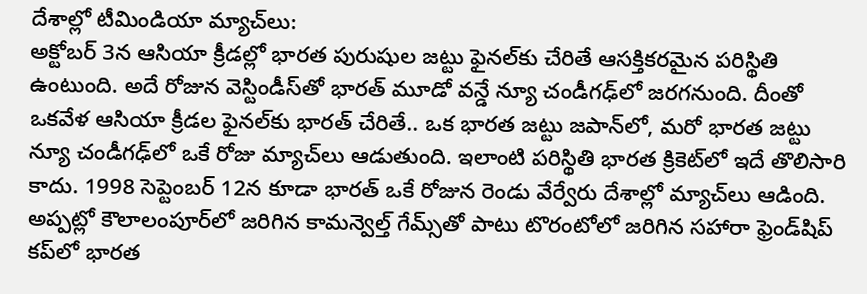దేశాల్లో టీమిండియా మ్యాచ్‌లు:
అక్టోబర్‌ 3న ఆసియా క్రీడల్లో భారత పురుషుల జట్టు ఫైనల్‌కు చేరితే ఆసక్తికరమైన పరిస్థితి ఉంటుంది. అదే రోజున వెస్టిండీస్‌తో భారత్‌ మూడో వన్డే న్యూ చండీగఢ్‌లో జరగనుంది. దీంతో ఒకవేళ ఆసియా క్రీడల ఫైనల్‌కు భారత్‌ చేరితే.. ఒక భారత జట్టు జపాన్‌లో, మరో భారత జట్టు న్యూ చండీగఢ్‌లో ఒకే రోజు మ్యాచ్‌లు ఆడుతుంది. ఇలాంటి పరిస్థితి భారత క్రికెట్‌లో ఇదే తొలిసారి కాదు. 1998 సెప్టెంబర్‌ 12న కూడా భారత్‌ ఒకే రోజున రెండు వేర్వేరు దేశాల్లో మ్యాచ్‌లు ఆడింది. అప్పట్లో కౌలాలంపూర్‌లో జరిగిన కామన్వెల్త్‌ గేమ్స్‌తో పాటు టొరంటోలో జరిగిన సహారా ఫ్రెండ్‌షిప్‌ కప్‌లో భారత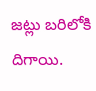జట్లు బరిలోకి దిగాయి.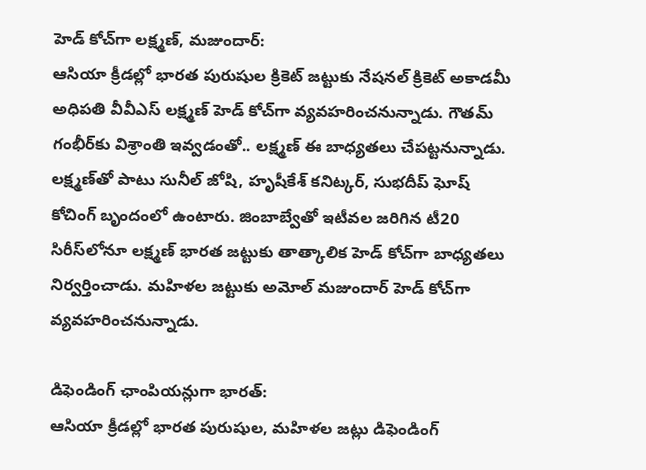హెడ్‌ కోచ్‌గా లక్ష్మణ్‌, మజుందార్:
ఆసియా క్రీడల్లో భారత పురుషుల క్రికెట్‌ జట్టుకు నేషనల్‌ క్రికెట్‌ అకాడమీ అధిపతి వీవీఎస్‌ లక్ష్మణ్‌ హెడ్‌ కోచ్‌గా వ్యవహరించనున్నాడు. గౌతమ్‌ గంభీర్‌కు విశ్రాంతి ఇవ్వడంతో.. లక్ష్మణ్‌ ఈ బాధ్యతలు చేపట్టనున్నాడు. లక్ష్మణ్‌తో పాటు సునీల్‌ జోషి, హృషీకేశ్‌ కనిట్కర్‌, సుభదీప్‌ ఘోష్‌ కోచింగ్‌ బృందంలో ఉంటారు. జింబాబ్వేతో ఇటీవల జరిగిన టీ20 సిరీస్‌లోనూ లక్ష్మణ్‌ భారత జట్టుకు తాత్కాలిక హెడ్‌ కోచ్‌గా బాధ్యతలు నిర్వర్తించాడు. మహిళల జట్టుకు అమోల్‌ మజుందార్ హెడ్‌ కోచ్‌గా వ్యవహరించనున్నాడు.

డిఫెండింగ్‌ ఛాంపియన్లుగా భారత్:
ఆసియా క్రీడల్లో భారత పురుషుల, మహిళల జట్లు డిఫెండింగ్‌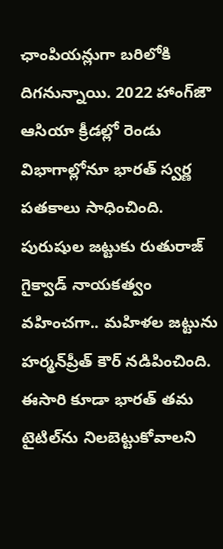ఛాంపియన్లుగా బరిలోకి దిగనున్నాయి. 2022 హాంగ్‌జౌ ఆసియా క్రీడల్లో రెండు విభాగాల్లోనూ భారత్‌ స్వర్ణ పతకాలు సాధించింది. పురుషుల జట్టుకు రుతురాజ్‌ గైక్వాడ్‌ నాయకత్వం వహించగా.. మహిళల జట్టును హర్మన్‌ప్రీత్‌ కౌర్‌ నడిపించింది. ఈసారి కూడా భారత్‌ తమ టైటిల్‌ను నిలబెట్టుకోవాలని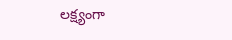లక్ష్యంగా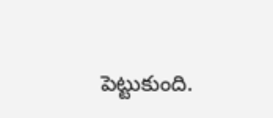పెట్టుకుంది.